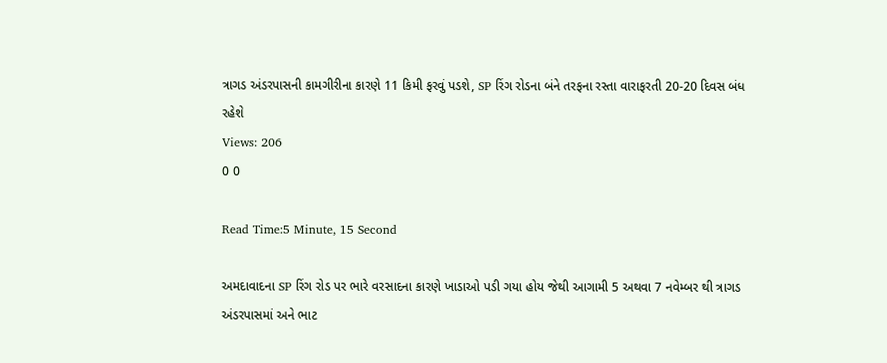ત્રાગડ અંડરપાસની કામગીરીના કારણે 11 કિમી ફરવું પડશે, SP રિંગ રોડના બંને તરફના રસ્તા વારાફરતી 20-20 દિવસ બંધ રહેશે
Views: 206
0 0

Read Time:5 Minute, 15 Second

અમદાવાદના SP રિંગ રોડ પર ભારે વરસાદના કારણે ખાડાઓ પડી ગયા હોય જેથી આગામી 5 અથવા 7 નવેમ્બર થી ત્રાગડ અંડરપાસમાં અને ભાટ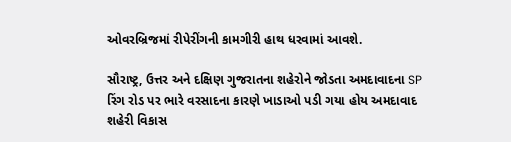ઓવરબ્રિજમાં રીપેરીંગની કામગીરી હાથ ધરવામાં આવશે.

સૌરાષ્ટ્ર, ઉત્તર અને દક્ષિણ ગુજરાતના શહેરોને જોડતા અમદાવાદના SP રિંગ રોડ પર ભારે વરસાદના કારણે ખાડાઓ પડી ગયા હોય અમદાવાદ શહેરી વિકાસ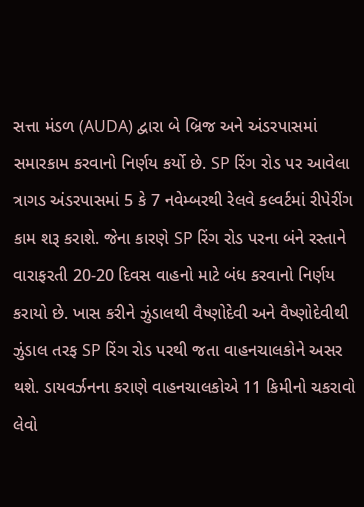સત્તા મંડળ (AUDA) દ્વારા બે બ્રિજ અને અંડરપાસમાં સમારકામ કરવાનો નિર્ણય કર્યો છે. SP રિંગ રોડ પર આવેલા ત્રાગડ અંડરપાસમાં 5 કે 7 નવેમ્બરથી રેલવે કલ્વર્ટમાં રીપેરીંગ કામ શરૂ કરાશે. જેના કારણે SP રિંગ રોડ પરના બંને રસ્તાને વારાફરતી 20-20 દિવસ વાહનો માટે બંધ કરવાનો નિર્ણય કરાયો છે. ખાસ કરીને ઝુંડાલથી વૈષ્ણોદેવી અને વૈષ્ણોદેવીથી ઝુંડાલ તરફ SP રિંગ રોડ પરથી જતા વાહનચાલકોને અસર થશે. ડાયવર્ઝનના કરાણે વાહનચાલકોએ 11 કિમીનો ચકરાવો લેવો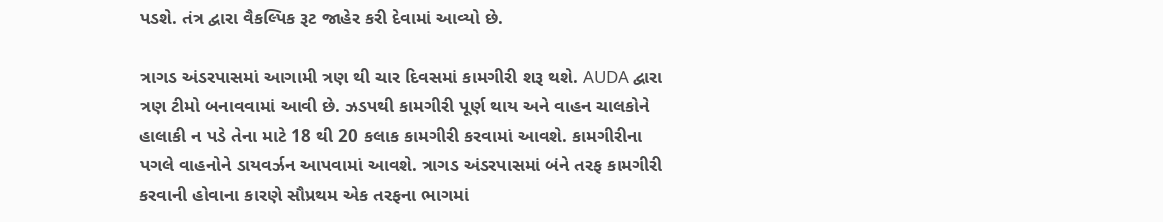પડશે. તંત્ર દ્વારા વૈકલ્પિક રૂટ જાહેર કરી દેવામાં આવ્યો છે.

ત્રાગડ અંડરપાસમાં આગામી ત્રણ થી ચાર દિવસમાં કામગીરી શરૂ થશે. AUDA દ્વારા ત્રણ ટીમો બનાવવામાં આવી છે. ઝડપથી કામગીરી પૂર્ણ થાય અને વાહન ચાલકોને હાલાકી ન પડે તેના માટે 18 થી 20 કલાક કામગીરી કરવામાં આવશે. કામગીરીના પગલે વાહનોને ડાયવર્ઝન આપવામાં આવશે. ત્રાગડ અંડરપાસમાં બંને તરફ કામગીરી કરવાની હોવાના કારણે સૌપ્રથમ એક તરફના ભાગમાં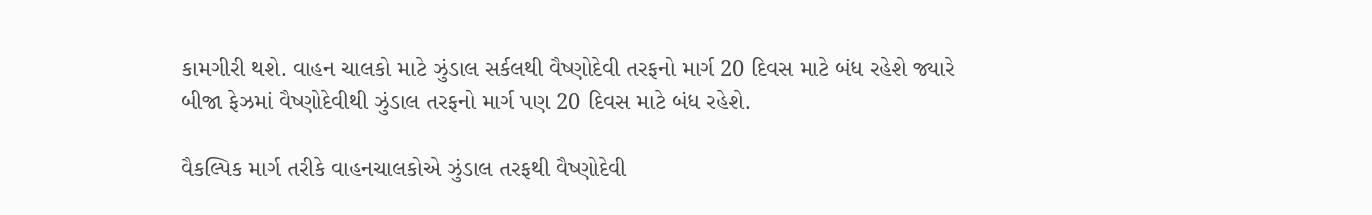કામગીરી થશે. વાહન ચાલકો માટે ઝુંડાલ સર્કલથી વૈષ્ણોદેવી તરફનો માર્ગ 20 દિવસ માટે બંધ રહેશે જ્યારે બીજા ફેઝમાં વૈષ્ણોદેવીથી ઝુંડાલ તરફનો માર્ગ પણ 20 દિવસ માટે બંધ રહેશે.

વૈકલ્પિક માર્ગ તરીકે વાહનચાલકોએ ઝુંડાલ તરફથી વૈષ્ણોદેવી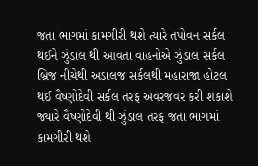જતા ભાગમાં કામગીરી થશે ત્યારે તપોવન સર્કલ થઈને ઝુંડાલ થી આવતા વાહનોએ ઝુંડાલ સર્કલ બ્રિજ નીચેથી અડાલજ સર્કલથી મહારાજા હોટલ થઈ વૈષ્ણોદેવી સર્કલ તરફ અવરજવર કરી શકાશે જ્યારે વૈષ્ણોદેવી થી ઝુંડાલ તરફ જતા ભાગમાં કામગીરી થશે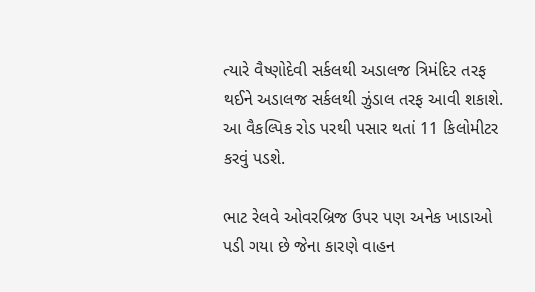ત્યારે વૈષ્ણોદેવી સર્કલથી અડાલજ ત્રિમંદિર તરફ થઈને અડાલજ સર્કલથી ઝુંડાલ તરફ આવી શકાશે. આ વૈકલ્પિક રોડ પરથી પસાર થતાં 11 કિલોમીટર કરવું પડશે.

ભાટ રેલવે ઓવરબ્રિજ ઉપર પણ અનેક ખાડાઓ પડી ગયા છે જેના કારણે વાહન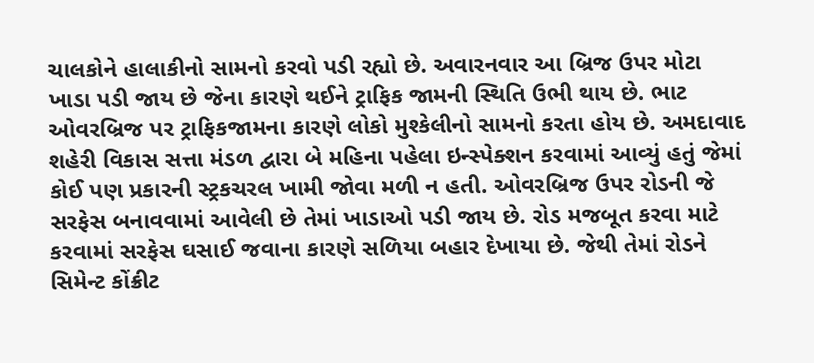ચાલકોને હાલાકીનો સામનો કરવો પડી રહ્યો છે. અવારનવાર આ બ્રિજ ઉપર મોટા ખાડા પડી જાય છે જેના કારણે થઈને ટ્રાફિક જામની સ્થિતિ ઉભી થાય છે. ભાટ ઓવરબ્રિજ પર ટ્રાફિકજામના કારણે લોકો મુશ્કેલીનો સામનો કરતા હોય છે. અમદાવાદ શહેરી વિકાસ સત્તા મંડળ દ્વારા બે મહિના પહેલા ઇન્સ્પેક્શન કરવામાં આવ્યું હતું જેમાં કોઈ પણ પ્રકારની સ્ટ્રકચરલ ખામી જોવા મળી ન હતી. ઓવરબ્રિજ ઉપર રોડની જે સરફેસ બનાવવામાં આવેલી છે તેમાં ખાડાઓ પડી જાય છે. રોડ મજબૂત કરવા માટે કરવામાં સરફેસ ઘસાઈ જવાના કારણે સળિયા બહાર દેખાયા છે. જેથી તેમાં રોડને સિમેન્ટ કોંક્રીટ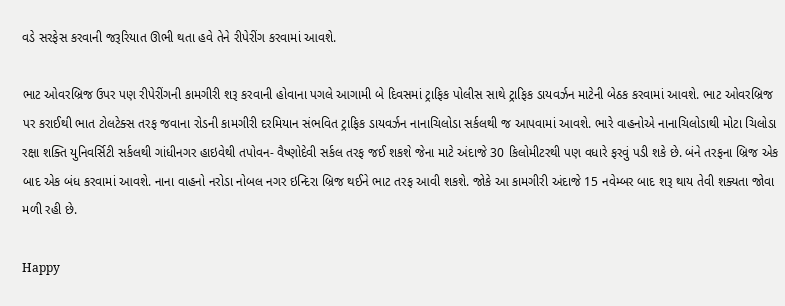વડે સરફેસ કરવાની જરૂરિયાત ઊભી થતા હવે તેને રીપેરીંગ કરવામાં આવશે.

ભાટ ઓવરબ્રિજ ઉપર પણ રીપેરીંગની કામગીરી શરૂ કરવાની હોવાના પગલે આગામી બે દિવસમાં ટ્રાફિક પોલીસ સાથે ટ્રાફિક ડાયવર્ઝન માટેની બેઠક કરવામાં આવશે. ભાટ ઓવરબ્રિજ પર કરાઈથી ભાત ટોલટેક્સ તરફ જવાના રોડની કામગીરી દરમિયાન સંભવિત ટ્રાફિક ડાયવર્ઝન નાનાચિલોડા સર્કલથી જ આપવામાં આવશે. ભારે વાહનોએ નાનાચિલોડાથી મોટા ચિલોડા રક્ષા શક્તિ યુનિવર્સિટી સર્કલથી ગાંધીનગર હાઇવેથી તપોવન- વૈષ્ણોદેવી સર્કલ તરફ જઈ શકશે જેના માટે અંદાજે 30 કિલોમીટરથી પણ વધારે ફરવું પડી શકે છે. બંને તરફના બ્રિજ એક બાદ એક બંધ કરવામાં આવશે. નાના વાહનો નરોડા નોબલ નગર ઇન્દિરા બ્રિજ થઈને ભાટ તરફ આવી શકશે. જોકે આ કામગીરી અંદાજે 15 નવેમ્બર બાદ શરૂ થાય તેવી શક્યતા જોવા મળી રહી છે.

Happy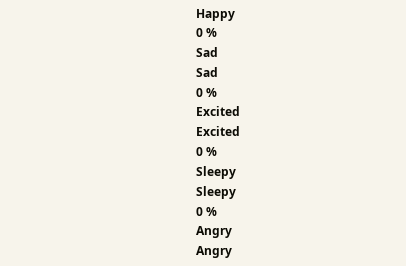Happy
0 %
Sad
Sad
0 %
Excited
Excited
0 %
Sleepy
Sleepy
0 %
Angry
Angry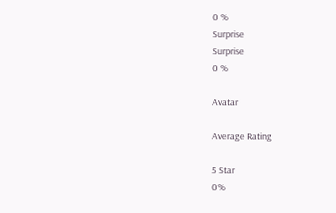0 %
Surprise
Surprise
0 %

Avatar

Average Rating

5 Star
0%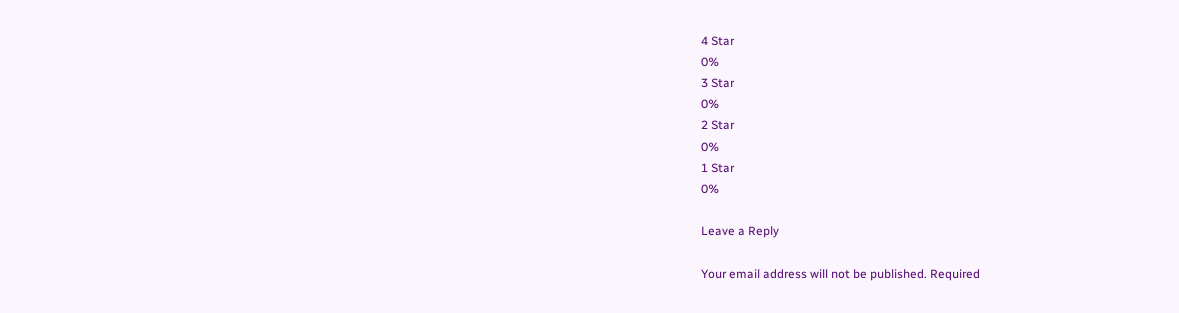4 Star
0%
3 Star
0%
2 Star
0%
1 Star
0%

Leave a Reply

Your email address will not be published. Required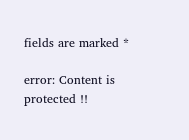fields are marked *

error: Content is protected !!